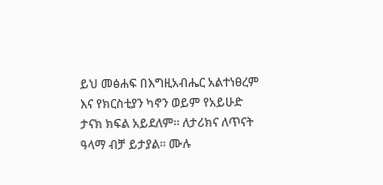ይህ መፅሐፍ በእግዚአብሔር አልተነፀረም እና የክርስቲያን ካኖን ወይም የአይሁድ ታናክ ክፍል አይደለም። ለታሪክና ለጥናት ዓላማ ብቻ ይታያል። ሙሉ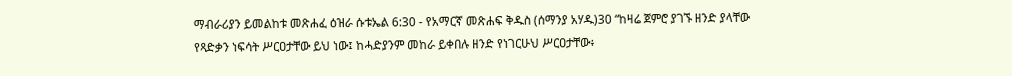ማብራሪያን ይመልከቱ መጽሐፈ ዕዝራ ሱቱኤል 6:30 - የአማርኛ መጽሐፍ ቅዱስ (ሰማንያ አሃዱ)30 “ከዛሬ ጀምሮ ያገኙ ዘንድ ያላቸው የጻድቃን ነፍሳት ሥርዐታቸው ይህ ነው፤ ከሓድያንም መከራ ይቀበሉ ዘንድ የነገርሁህ ሥርዐታቸው፥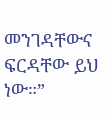መንገዳቸውና ፍርዳቸው ይህ ነው።”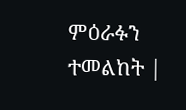ምዕራፉን ተመልከት |